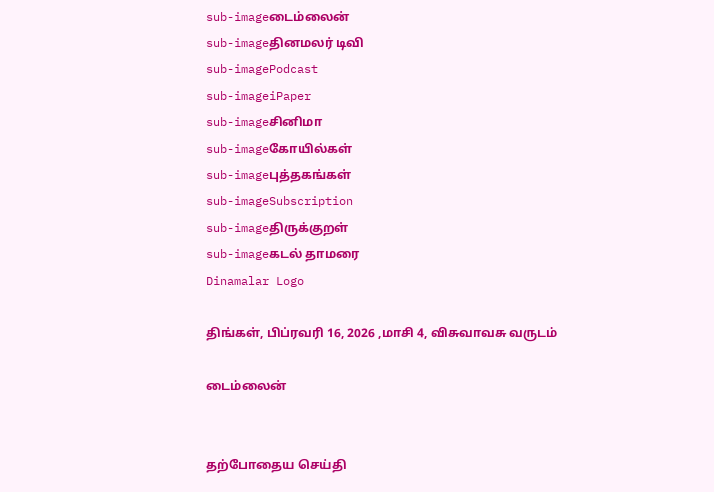sub-imageடைம்லைன்
sub-imageதினமலர் டிவி
sub-imagePodcast
sub-imageiPaper
sub-imageசினிமா
sub-imageகோயில்கள்
sub-imageபுத்தகங்கள்
sub-imageSubscription
sub-imageதிருக்குறள்
sub-imageகடல் தாமரை
Dinamalar Logo

திங்கள், பிப்ரவரி 16, 2026 ,மாசி 4, விசுவாவசு வருடம்

டைம்லைன்


தற்போதைய செய்தி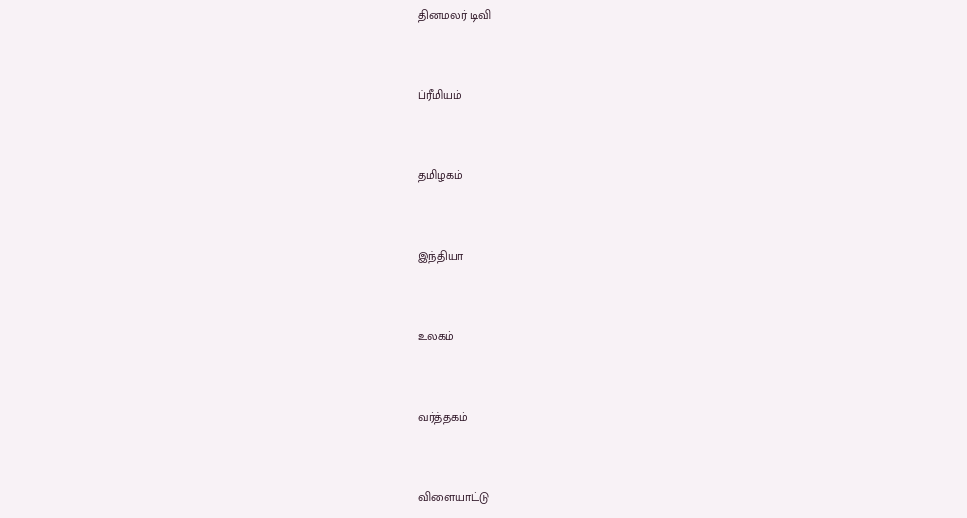தினமலர் டிவி


ப்ரீமியம்


தமிழகம்


இந்தியா


உலகம்


வர்த்தகம்


விளையாட்டு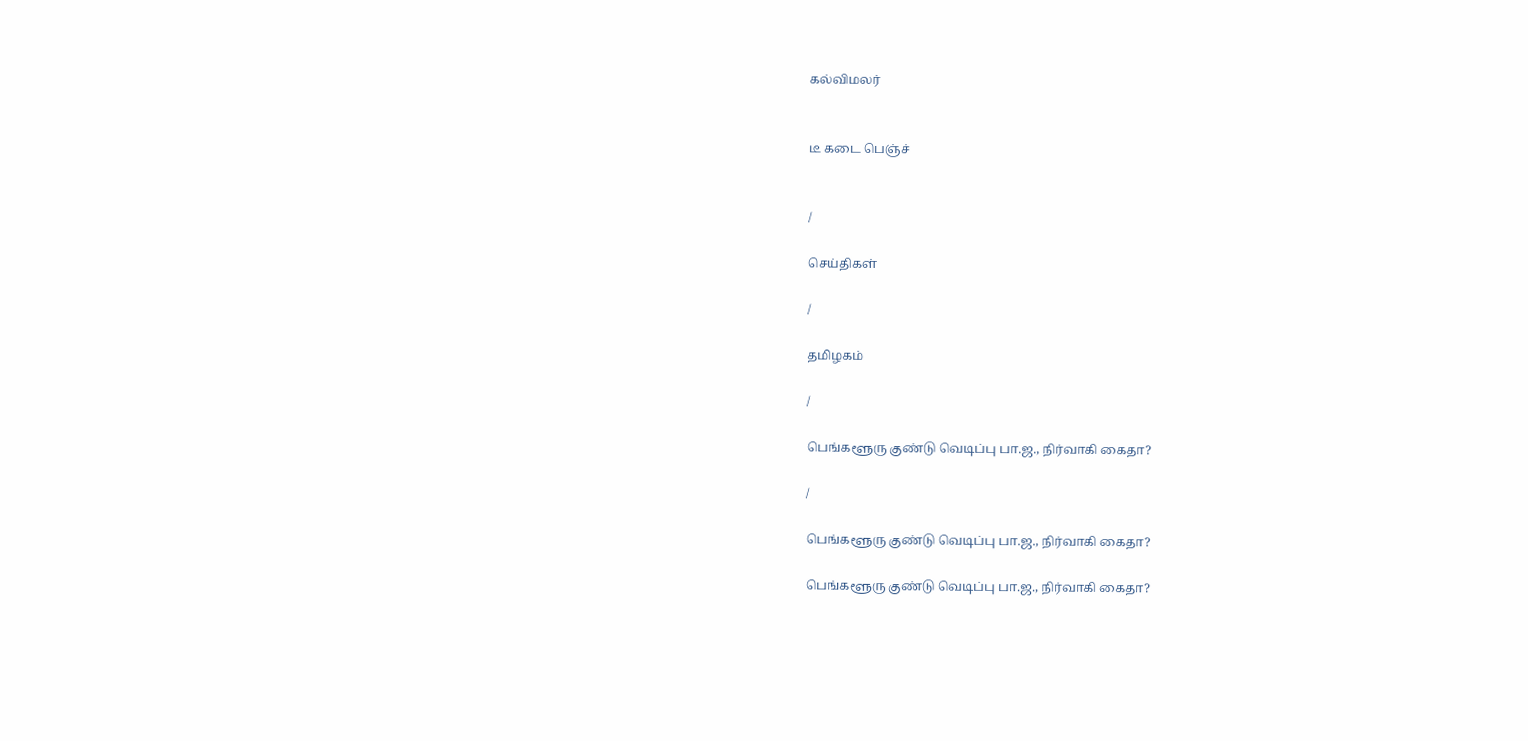கல்விமலர்


டீ கடை பெஞ்ச்


/

செய்திகள்

/

தமிழகம்

/

பெங்களூரு குண்டு வெடிப்பு பா.ஜ., நிர்வாகி கைதா?

/

பெங்களூரு குண்டு வெடிப்பு பா.ஜ., நிர்வாகி கைதா?

பெங்களூரு குண்டு வெடிப்பு பா.ஜ., நிர்வாகி கைதா?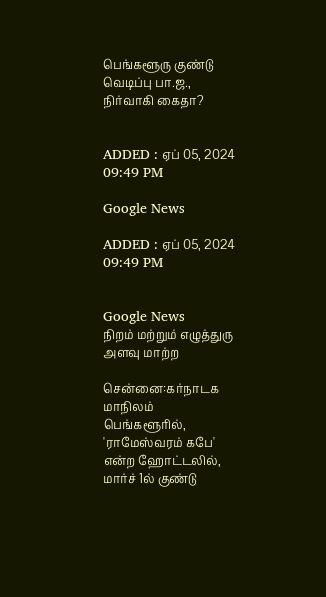பெங்களூரு குண்டு வெடிப்பு பா.ஜ., நிர்வாகி கைதா?


ADDED : ஏப் 05, 2024 09:49 PM

Google News

ADDED : ஏப் 05, 2024 09:49 PM


Google News
நிறம் மற்றும் எழுத்துரு அளவு மாற்ற

சென்னை:கர்நாடக மாநிலம் பெங்களூரில், 'ராமேஸ்வரம் கபே' என்ற ஹோட்டலில், மார்ச் 1ல் குண்டு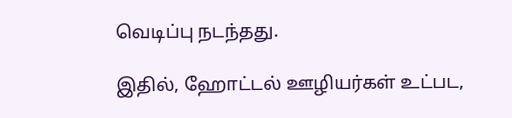வெடிப்பு நடந்தது.

இதில், ஹோட்டல் ஊழியர்கள் உட்பட,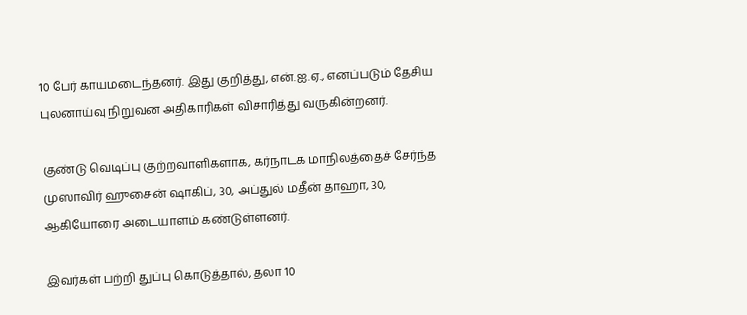10 பேர் காயமடைந்தனர். இது குறித்து, என்.ஐ.ஏ., எனப்படும் தேசிய புலனாய்வு நிறுவன அதிகாரிகள் விசாரித்து வருகின்றனர்.

குண்டு வெடிப்பு குற்றவாளிகளாக, கர்நாடக மாநிலத்தைச் சேர்ந்த முஸாவிர் ஹுசைன் ஷாகிப், 30, அப்துல் மதீன் தாஹா, 30, ஆகியோரை அடையாளம் கண்டுள்ளனர்.

இவர்கள் பற்றி துப்பு கொடுத்தால், தலா 10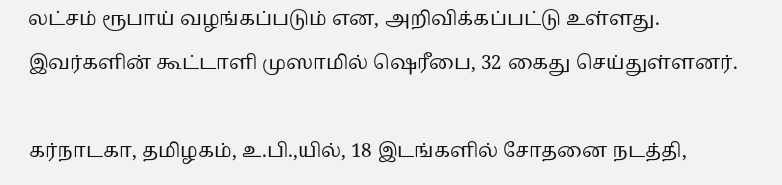லட்சம் ரூபாய் வழங்கப்படும் என, அறிவிக்கப்பட்டு உள்ளது. இவர்களின் கூட்டாளி முஸாமில் ஷெரீபை, 32 கைது செய்துள்ளனர்.

கர்நாடகா, தமிழகம், உ.பி.,யில், 18 இடங்களில் சோதனை நடத்தி,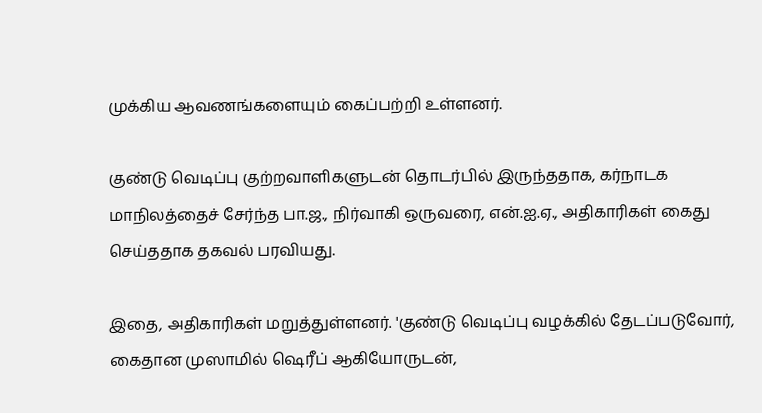முக்கிய ஆவணங்களையும் கைப்பற்றி உள்ளனர்.

குண்டு வெடிப்பு குற்றவாளிகளுடன் தொடர்பில் இருந்ததாக, கர்நாடக மாநிலத்தைச் சேர்ந்த பா.ஜ., நிர்வாகி ஒருவரை, என்.ஐ.ஏ., அதிகாரிகள் கைது செய்ததாக தகவல் பரவியது.

இதை, அதிகாரிகள் மறுத்துள்ளனர். 'குண்டு வெடிப்பு வழக்கில் தேடப்படுவோர், கைதான முஸாமில் ஷெரீப் ஆகியோருடன்,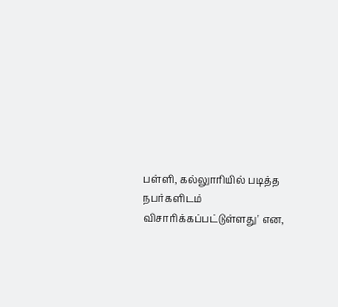பள்ளி, கல்லுாரியில் படித்த நபர்களிடம் விசாரிக்கப்பட்டுள்ளது' என,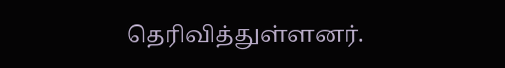தெரிவித்துள்ளனர்.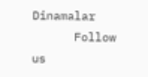Dinamalar
      Follow us